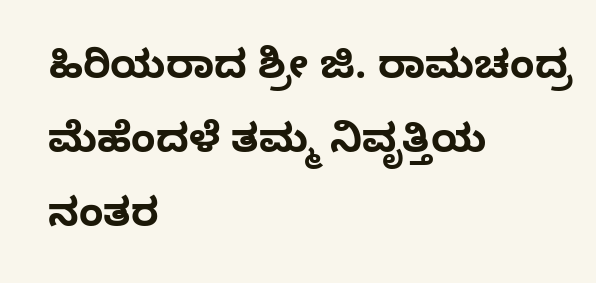ಹಿರಿಯರಾದ ಶ್ರೀ ಜಿ. ರಾಮಚಂದ್ರ ಮೆಹೆಂದಳೆ ತಮ್ಮ ನಿವೃತ್ತಿಯ ನಂತರ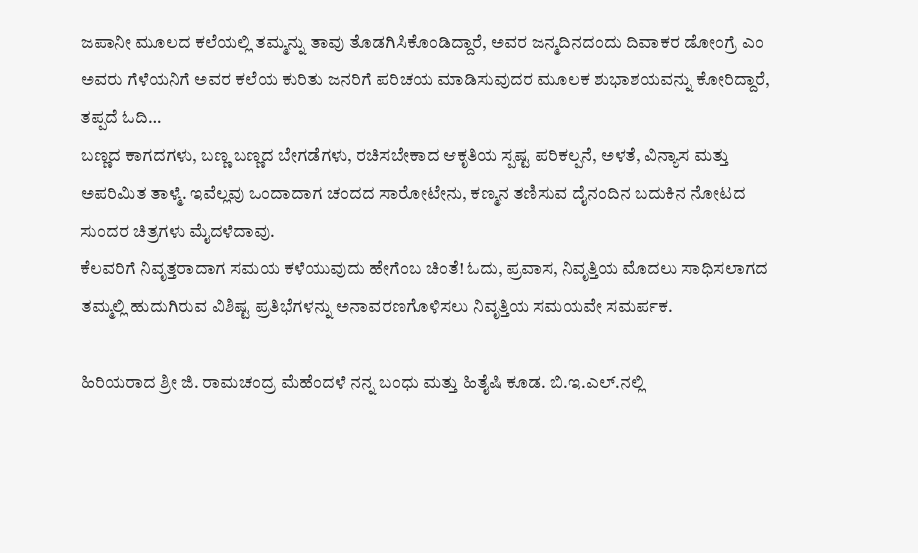ಜಪಾನೀ ಮೂಲದ ಕಲೆಯಲ್ಲಿ ತಮ್ಮನ್ನು ತಾವು ತೊಡಗಿಸಿಕೊಂಡಿದ್ದಾರೆ, ಅವರ ಜನ್ಮದಿನದಂದು ದಿವಾಕರ ಡೋಂಗ್ರೆ ಎಂ ಅವರು ಗೆಳೆಯನಿಗೆ ಅವರ ಕಲೆಯ ಕುರಿತು ಜನರಿಗೆ ಪರಿಚಯ ಮಾಡಿಸುವುದರ ಮೂಲಕ ಶುಭಾಶಯವನ್ನು ಕೋರಿದ್ದಾರೆ, ತಪ್ಪದೆ ಓದಿ…
ಬಣ್ಣದ ಕಾಗದಗಳು, ಬಣ್ಣ ಬಣ್ಣದ ಬೇಗಡೆಗಳು, ರಚಿಸಬೇಕಾದ ಆಕೃತಿಯ ಸ್ಪಷ್ಟ ಪರಿಕಲ್ಪನೆ, ಅಳತೆ, ವಿನ್ಯಾಸ ಮತ್ತು ಅಪರಿಮಿತ ತಾಳ್ಮೆ. ಇವೆಲ್ಲವು ಒಂದಾದಾಗ ಚಂದದ ಸಾರೋಟೇನು, ಕಣ್ಮನ ತಣಿಸುವ ದೈನಂದಿನ ಬದುಕಿನ ನೋಟದ ಸುಂದರ ಚಿತ್ರಗಳು ಮೈದಳೆದಾವು.
ಕೆಲವರಿಗೆ ನಿವೃತ್ತರಾದಾಗ ಸಮಯ ಕಳೆಯುವುದು ಹೇಗೆಂಬ ಚಿಂತೆ! ಓದು, ಪ್ರವಾಸ, ನಿವೃತ್ತಿಯ ಮೊದಲು ಸಾಧಿಸಲಾಗದ ತಮ್ಮಲ್ಲಿ ಹುದುಗಿರುವ ವಿಶಿಷ್ಟ ಪ್ರತಿಭೆಗಳನ್ನು ಅನಾವರಣಗೊಳಿಸಲು ನಿವೃತ್ತಿಯ ಸಮಯವೇ ಸಮರ್ಪಕ.

ಹಿರಿಯರಾದ ಶ್ರೀ ಜಿ. ರಾಮಚಂದ್ರ ಮೆಹೆಂದಳೆ ನನ್ನ ಬಂಧು ಮತ್ತು ಹಿತೈಷಿ ಕೂಡ. ಬಿ.ಇ.ಎಲ್.ನಲ್ಲಿ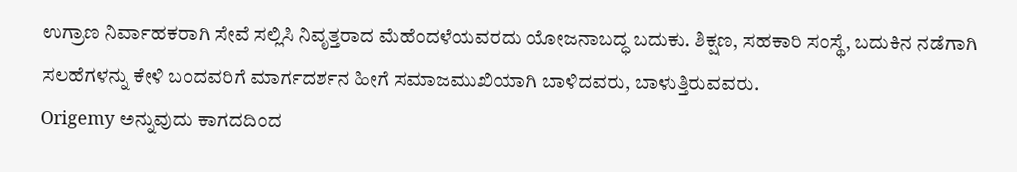ಉಗ್ರಾಣ ನಿರ್ವಾಹಕರಾಗಿ ಸೇವೆ ಸಲ್ಲಿಸಿ ನಿವೃತ್ತರಾದ ಮೆಹೆಂದಳೆಯವರದು ಯೋಜನಾಬದ್ಧ ಬದುಕು. ಶಿಕ್ಷಣ, ಸಹಕಾರಿ ಸಂಸ್ಥೆ, ಬದುಕಿನ ನಡೆಗಾಗಿ ಸಲಹೆಗಳನ್ನು ಕೇಳಿ ಬಂದವರಿಗೆ ಮಾರ್ಗದರ್ಶನ ಹೀಗೆ ಸಮಾಜಮುಖಿಯಾಗಿ ಬಾಳಿದವರು, ಬಾಳುತ್ತಿರುವವರು.
Origemy ಅನ್ನುವುದು ಕಾಗದದಿಂದ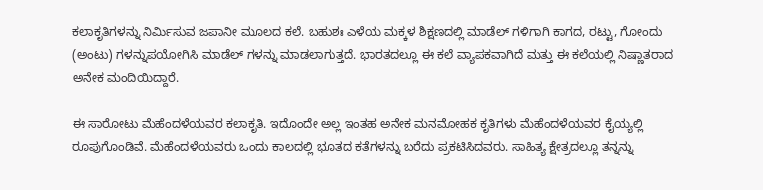ಕಲಾಕೃತಿಗಳನ್ನು ನಿರ್ಮಿಸುವ ಜಪಾನೀ ಮೂಲದ ಕಲೆ. ಬಹುಶಃ ಎಳೆಯ ಮಕ್ಕಳ ಶಿಕ್ಷಣದಲ್ಲಿ ಮಾಡೆಲ್ ಗಳಿಗಾಗಿ ಕಾಗದ, ರಟ್ಟು, ಗೋಂದು (ಅಂಟು) ಗಳನ್ನುಪಯೋಗಿಸಿ ಮಾಡೆಲ್ ಗಳನ್ನು ಮಾಡಲಾಗುತ್ತದೆ. ಭಾರತದಲ್ಲೂ ಈ ಕಲೆ ವ್ಯಾಪಕವಾಗಿದೆ ಮತ್ತು ಈ ಕಲೆಯಲ್ಲಿ ನಿಷ್ಣಾತರಾದ ಅನೇಕ ಮಂದಿಯಿದ್ದಾರೆ.

ಈ ಸಾರೋಟು ಮೆಹೆಂದಳೆಯವರ ಕಲಾಕೃತಿ. ಇದೊಂದೇ ಅಲ್ಲ ಇಂತಹ ಅನೇಕ ಮನಮೋಹಕ ಕೃತಿಗಳು ಮೆಹೆಂದಳೆಯವರ ಕೈಯ್ಯಲ್ಲಿ ರೂಪುಗೊಂಡಿವೆ. ಮೆಹೆಂದಳೆಯವರು ಒಂದು ಕಾಲದಲ್ಲಿ ಭೂತದ ಕತೆಗಳನ್ನು ಬರೆದು ಪ್ರಕಟಿಸಿದವರು. ಸಾಹಿತ್ಯ ಕ್ಷೇತ್ರದಲ್ಲೂ ತನ್ನನ್ನು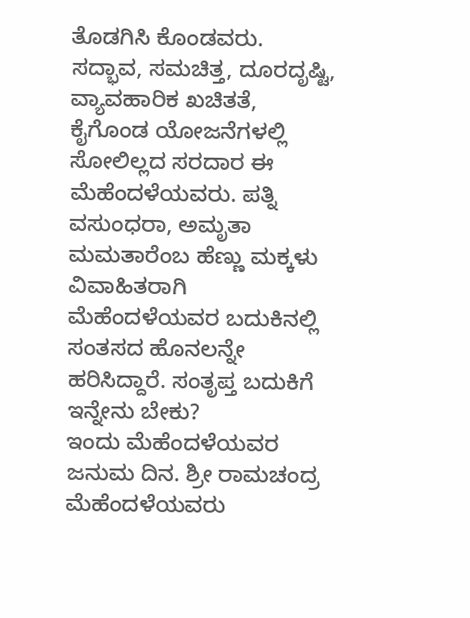ತೊಡಗಿಸಿ ಕೊಂಡವರು. ಸದ್ಭಾವ, ಸಮಚಿತ್ತ, ದೂರದೃಷ್ಟಿ, ವ್ಯಾವಹಾರಿಕ ಖಚಿತತೆ, ಕೈಗೊಂಡ ಯೋಜನೆಗಳಲ್ಲಿ ಸೋಲಿಲ್ಲದ ಸರದಾರ ಈ ಮೆಹೆಂದಳೆಯವರು. ಪತ್ನಿ ವಸುಂಧರಾ, ಅಮೃತಾ ಮಮತಾರೆಂಬ ಹೆಣ್ಣು ಮಕ್ಕಳು ವಿವಾಹಿತರಾಗಿ ಮೆಹೆಂದಳೆಯವರ ಬದುಕಿನಲ್ಲಿ ಸಂತಸದ ಹೊನಲನ್ನೇ ಹರಿಸಿದ್ದಾರೆ. ಸಂತೃಪ್ತ ಬದುಕಿಗೆ ಇನ್ನೇನು ಬೇಕು?
ಇಂದು ಮೆಹೆಂದಳೆಯವರ ಜನುಮ ದಿನ. ಶ್ರೀ ರಾಮಚಂದ್ರ ಮೆಹೆಂದಳೆಯವರು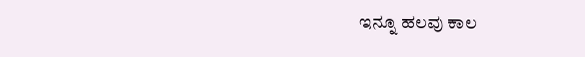ಇನ್ನೂ ಹಲವು ಕಾಲ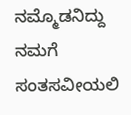ನಮ್ಮೊಡನಿದ್ದು ನಮಗೆ ಸಂತಸವೀಯಲಿ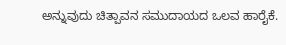ಅನ್ನುವುದು ಚಿತ್ಪಾವನ ಸಮುದಾಯದ ಒಲವ ಹಾರೈಕೆ.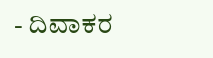- ದಿವಾಕರ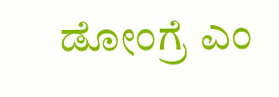ಡೋಂಗ್ರೆ ಎಂ